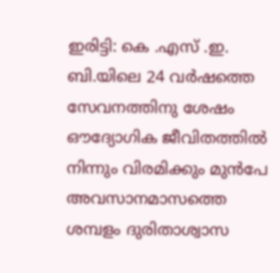ഇരിട്ടി: കെ .എസ് .ഇ. ബി.യിലെ 24 വർഷത്തെ സേവനത്തിനു ശേഷം ഔദ്യോഗിക ജീവിതത്തിൽ നിന്നും വിരമിക്കും മുൻപേ അവസാനമാസത്തെ ശമ്പളം ദുരിതാശ്വാസ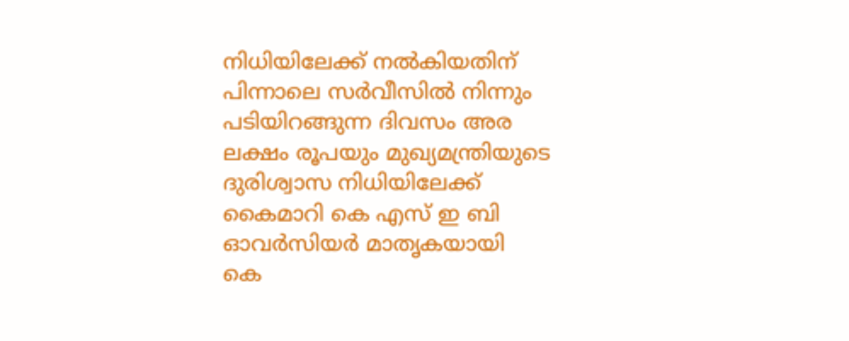നിധിയിലേക്ക് നൽകിയതിന് പിന്നാലെ സർവീസിൽ നിന്നും പടിയിറങ്ങുന്ന ദിവസം അര ലക്ഷം രൂപയും മുഖ്യമന്ത്രിയുടെ ദുരിശ്വാസ നിധിയിലേക്ക് കൈമാറി കെ എസ് ഇ ബി ഓവർസിയർ മാതൃകയായി
കെ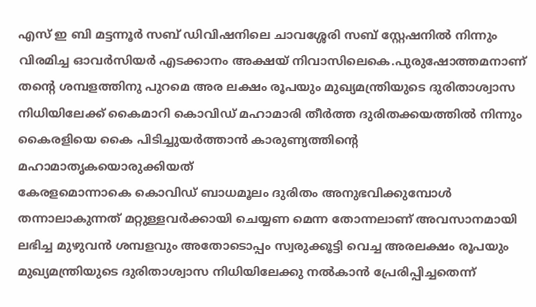എസ് ഇ ബി മട്ടന്നൂർ സബ് ഡിവിഷനിലെ ചാവശ്ശേരി സബ് സ്റ്റേഷനിൽ നിന്നും വിരമിച്ച ഓവർസിയർ എടക്കാനം അക്ഷയ് നിവാസിലെകെ.പുരുഷോത്തമനാണ് തന്റെ ശമ്പളത്തിനു പുറമെ അര ലക്ഷം രൂപയും മുഖ്യമന്ത്രിയുടെ ദുരിതാശ്വാസ നിധിയിലേക്ക് കൈമാറി കൊവിഡ് മഹാമാരി തീർത്ത ദുരിതക്കയത്തിൽ നിന്നും കൈരളിയെ കൈ പിടിച്ചുയർത്താൻ കാരുണ്യത്തിന്റെ മഹാമാതൃകയൊരുക്കിയത്
കേരളമൊന്നാകെ കൊവിഡ് ബാധമൂലം ദുരിതം അനുഭവിക്കുമ്പോൾ തന്നാലാകുന്നത് മറ്റുള്ളവർക്കായി ചെയ്യണ മെന്ന തോന്നലാണ് അവസാനമായി ലഭിച്ച മുഴുവൻ ശമ്പളവും അതോടൊപ്പം സ്വരുക്കൂട്ടി വെച്ച അരലക്ഷം രൂപയും മുഖ്യമന്ത്രിയുടെ ദുരിതാശ്വാസ നിധിയിലേക്കു നൽകാൻ പ്രേരിപ്പിച്ചതെന്ന്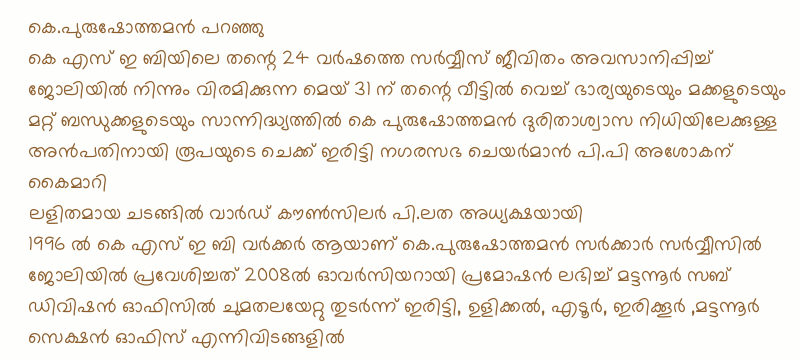കെ.പുരുഷോത്തമൻ പറഞ്ഞു
കെ എസ് ഇ ബിയിലെ തന്റെ 24 വർഷത്തെ സർവ്വീസ് ജീവിതം അവസാനിപ്പിച്ച് ജോലിയിൽ നിന്നും വിരമിക്കുന്ന മെയ് 31 ന് തന്റെ വീട്ടിൽ വെച്ച് ഭാര്യയുടെയും മക്കളുടെയും മറ്റ് ബന്ധുക്കളുടെയും സാന്നിദ്ധ്യത്തിൽ കെ പുരുഷോത്തമൻ ദുരിതാശ്വാസ നിധിയിലേക്കുള്ള അൻപതിനായി രൂപയുടെ ചെക്ക് ഇരിട്ടി നഗരസഭ ചെയർമാൻ പി.പി അശോകന് കൈമാറി
ലളിതമായ ചടങ്ങിൽ വാർഡ് കൗൺസിലർ പി.ലത അധ്യക്ഷയായി
1996 ൽ കെ എസ് ഇ ബി വർക്കർ ആയാണ് കെ.പുരുഷോത്തമൻ സർക്കാർ സർവ്വീസിൽ ജോലിയിൽ പ്രവേശിച്ചത് 2008ൽ ഓവർസിയറായി പ്രമോഷൻ ലഭിച്ച് മട്ടന്നൂർ സബ് ഡിവിഷൻ ഓഫിസിൽ ചുമതലയേറ്റു തുടർന്ന് ഇരിട്ടി, ഉളിക്കൽ, എടൂർ, ഇരിക്കൂർ ,മട്ടന്നൂർ സെക്ഷൻ ഓഫിസ് എന്നിവിടങ്ങളിൽ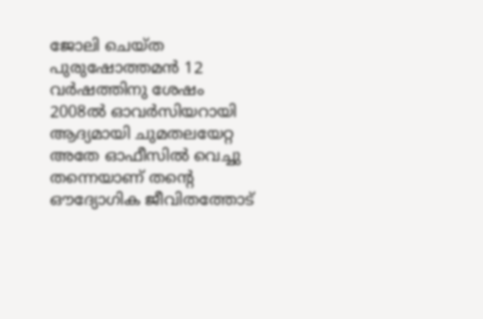ജോലി ചെയ്ത പുരുഷോത്തമൻ 12 വർഷത്തിനു ശേഷം 2008ൽ ഓവർസിയറായി ആദ്യമായി ചുമതലയേറ്റ അതേ ഓഫീസിൽ വെച്ചു തന്നെയാണ് തന്റെ ഔദ്യോഗിക ജീവിതത്തോട്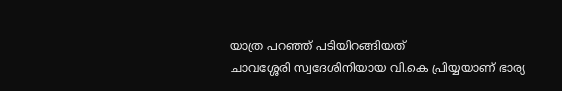യാത്ര പറഞ്ഞ് പടിയിറങ്ങിയത്
ചാവശ്ശേരി സ്വദേശിനിയായ വി.കെ പ്രിയ്യയാണ് ഭാര്യ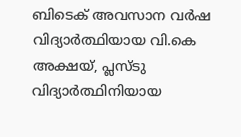ബിടെക് അവസാന വർഷ വിദ്യാർത്ഥിയായ വി.കെ അക്ഷയ്, പ്ലസ്ടു വിദ്യാർത്ഥിനിയായ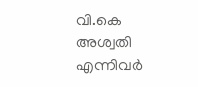വി.കെ അശ്വതി എന്നിവർ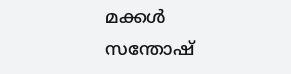മക്കൾ
സന്തോഷ്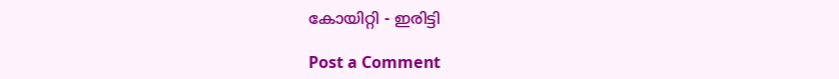കോയിറ്റി - ഇരിട്ടി

Post a Comment